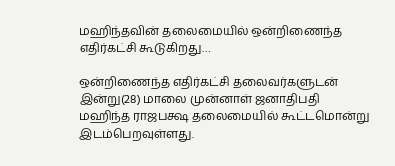மஹிந்தவின் தலைமையில் ஒன்றிணைந்த எதிர்கட்சி கூடுகிறது…

ஒன்றிணைந்த எதிர்கட்சி தலைவர்களுடன் இன்று(28) மாலை முன்னாள் ஜனாதிபதி மஹிந்த ராஜபக்ஷ தலைமையில் கூட்டமொன்று இடம்பெறவுள்ளது.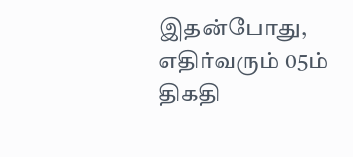இதன்போது, எதிர்வரும் 05ம் திகதி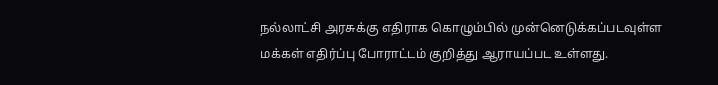நல்லாட்சி அரசுக்கு எதிராக கொழும்பில் முன்னெடுக்கப்படவுள்ள மக்கள் எதிர்ப்பு போராட்டம் குறித்து ஆராயப்பட உள்ளது.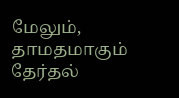மேலும், தாமதமாகும் தேர்தல்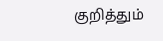குறித்தும்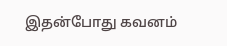இதன்போது கவனம்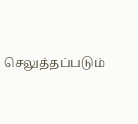செலுத்தப்படும்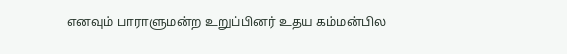எனவும் பாராளுமன்ற உறுப்பினர் உதய கம்மன்பில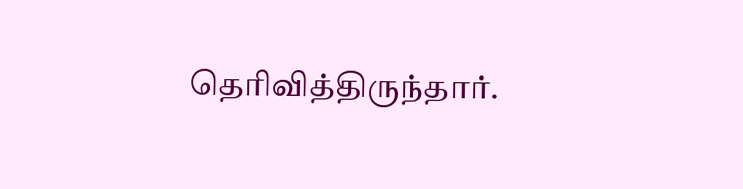தெரிவித்திருந்தார்.